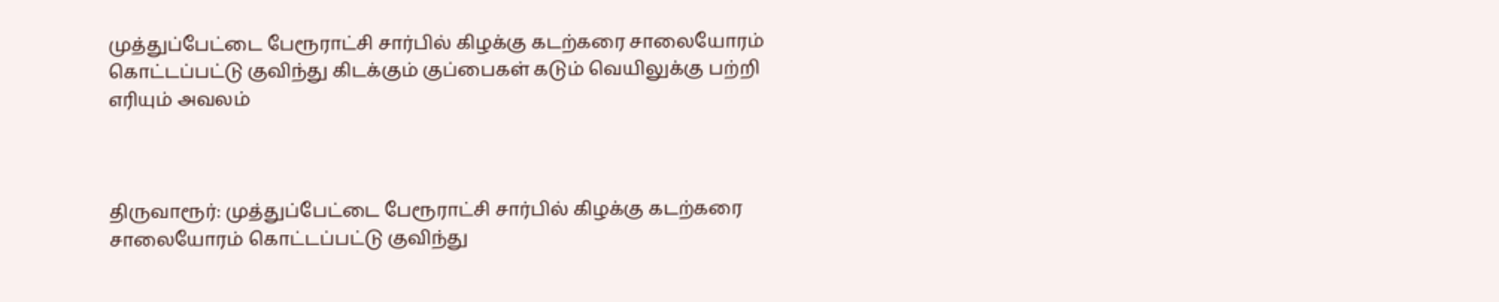முத்துப்பேட்டை பேரூராட்சி சார்பில் கிழக்கு கடற்கரை சாலையோரம் கொட்டப்பட்டு குவிந்து கிடக்கும் குப்பைகள் கடும் வெயிலுக்கு பற்றி எரியும் அவலம்



திருவாரூர்: முத்துப்பேட்டை பேரூராட்சி சார்பில் கிழக்கு கடற்கரை சாலையோரம் கொட்டப்பட்டு குவிந்து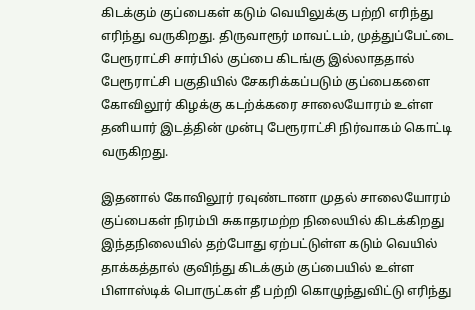கிடக்கும் குப்பைகள் கடும் வெயிலுக்கு பற்றி எரிந்து எரிந்து வருகிறது. திருவாரூர் மாவட்டம், முத்துப்பேட்டை பேரூராட்சி சார்பில் குப்பை கிடங்கு இல்லாததால் பேரூராட்சி பகுதியில் சேகரிக்கப்படும் குப்பைகளை கோவிலூர் கிழக்கு கடற்க்கரை சாலையோரம் உள்ள தனியார் இடத்தின் முன்பு பேரூராட்சி நிர்வாகம் கொட்டி வருகிறது.

இதனால் கோவிலூர் ரவுண்டானா முதல் சாலையோரம் குப்பைகள் நிரம்பி சுகாதரமற்ற நிலையில் கிடக்கிறது இந்தநிலையில் தற்போது ஏற்பட்டுள்ள கடும் வெயில் தாக்கத்தால் குவிந்து கிடக்கும் குப்பையில் உள்ள பிளாஸ்டிக் பொருட்கள் தீ பற்றி கொழுந்துவிட்டு எரிந்து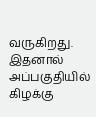வருகிறது. இதனால் அப்பகுதியில் கிழக்கு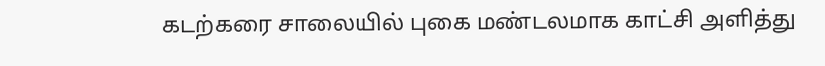கடற்கரை சாலையில் புகை மண்டலமாக காட்சி அளித்து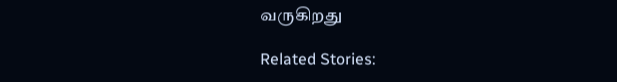வருகிறது

Related Stories: